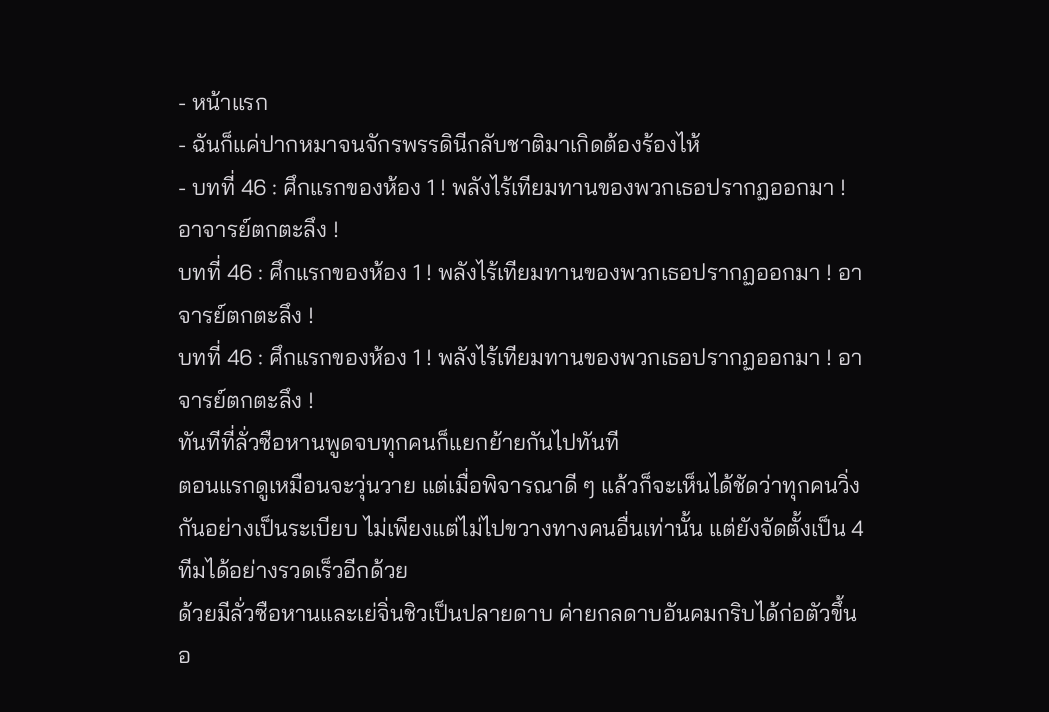- หน้าแรก
- ฉันก็แค่ปากหมาจนจักรพรรดินีกลับชาติมาเกิดต้องร้องไห้
- บทที่ 46 : ศึกแรกของห้อง 1 ! พลังไร้เทียมทานของพวกเธอปรากฏออกมา ! อาจารย์ตกตะลึง !
บทที่ 46 : ศึกแรกของห้อง 1 ! พลังไร้เทียมทานของพวกเธอปรากฏออกมา ! อาจารย์ตกตะลึง !
บทที่ 46 : ศึกแรกของห้อง 1 ! พลังไร้เทียมทานของพวกเธอปรากฏออกมา ! อาจารย์ตกตะลึง !
ทันทีที่ลั่วซือหานพูดจบทุกคนก็แยกย้ายกันไปทันที
ตอนแรกดูเหมือนจะวุ่นวาย แต่เมื่อพิจารณาดี ๆ แล้วก็จะเห็นได้ชัดว่าทุกคนวิ่งกันอย่างเป็นระเบียบ ไม่เพียงแต่ไม่ไปขวางทางคนอื่นเท่านั้น แต่ยังจัดตั้งเป็น 4 ทีมได้อย่างรวดเร็วอีกด้วย
ด้วยมีลั่วซือหานและเย่จิ่นชิวเป็นปลายดาบ ค่ายกลดาบอันคมกริบได้ก่อตัวขึ้นอ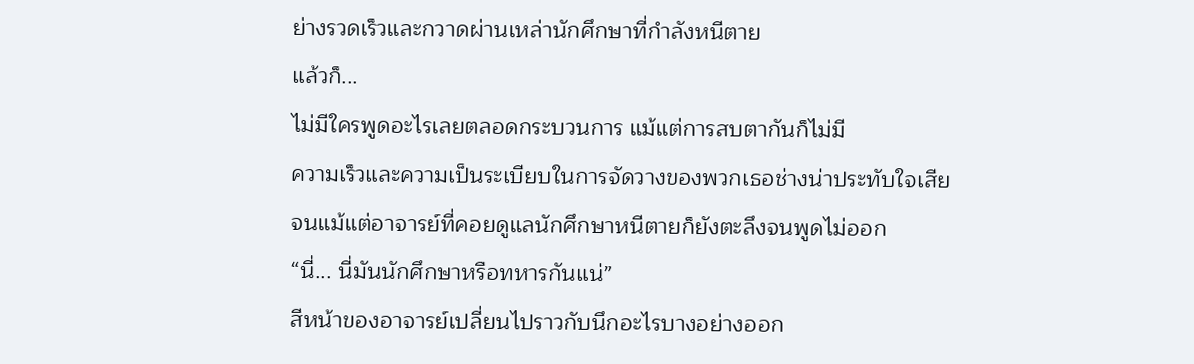ย่างรวดเร็วและกวาดผ่านเหล่านักศึกษาที่กำลังหนีตาย
แล้วก็...
ไม่มีใครพูดอะไรเลยตลอดกระบวนการ แม้แต่การสบตากันก็ไม่มี
ความเร็วและความเป็นระเบียบในการจัดวางของพวกเธอช่างน่าประทับใจเสียจนแม้แต่อาจารย์ที่คอยดูแลนักศึกษาหนีตายก็ยังตะลึงจนพูดไม่ออก
“นี่... นี่มันนักศึกษาหรือทหารกันแน่”
สีหน้าของอาจารย์เปลี่ยนไปราวกับนึกอะไรบางอย่างออก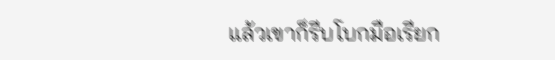แล้วเขาก็รีบโบกมือเรียก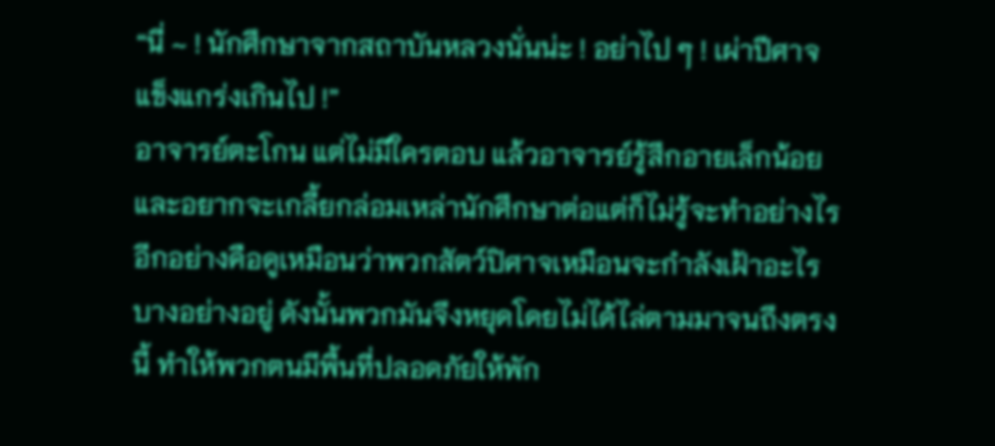“นี่ ~ ! นักศึกษาจากสถาบันหลวงนั่นน่ะ ! อย่าไป ๆ ! เผ่าปีศาจแข็งแกร่งเกินไป !”
อาจารย์ตะโกน แต่ไม่มีใครตอบ แล้วอาจารย์รู้สึกอายเล็กน้อยและอยากจะเกลี้ยกล่อมเหล่านักศึกษาต่อแต่ก็ไม่รู้จะทำอย่างไร
อีกอย่างคือดูเหมือนว่าพวกสัตว์ปิศาจเหมือนจะกำลังเฝ้าอะไรบางอย่างอยู่ ดังนั้นพวกมันจึงหยุดโดยไม่ได้ไล่ตามมาจนถึงตรงนี้ ทำให้พวกตนมีพื้นที่ปลอดภัยให้พัก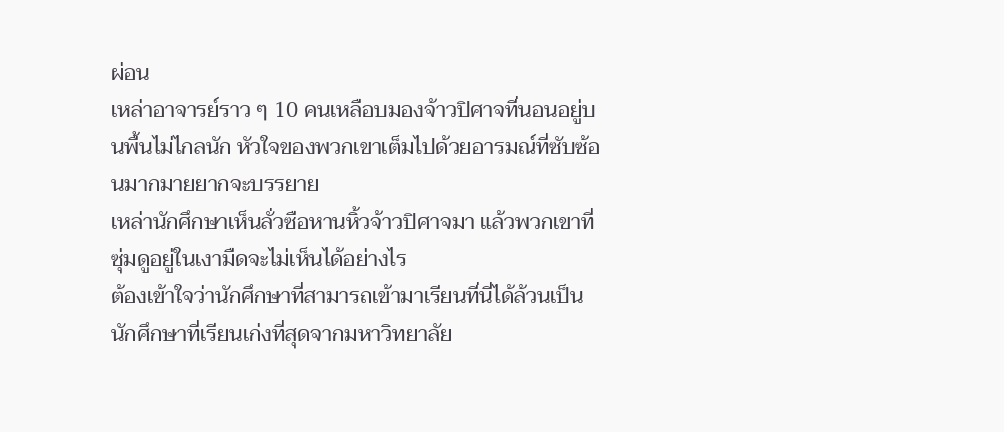ผ่อน
เหล่าอาจารย์ราว ๆ 10 คนเหลือบมองจ้าวปิศาจที่นอนอยู่บนพื้นไม่ไกลนัก หัวใจของพวกเขาเต็มไปด้วยอารมณ์ที่ซับซ้อนมากมายยากจะบรรยาย
เหล่านักศึกษาเห็นลั่วซือหานหิ้วจ้าวปิศาจมา แล้วพวกเขาที่ซุ่มดูอยู่ในเงามืดจะไม่เห็นได้อย่างไร
ต้องเข้าใจว่านักศึกษาที่สามารถเข้ามาเรียนที่นี่ได้ล้วนเป็นนักศึกษาที่เรียนเก่งที่สุดจากมหาวิทยาลัย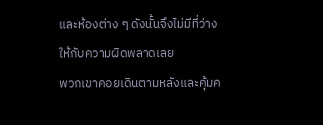และห้องต่าง ๆ ดังนั้นจึงไม่มีที่ว่างให้กับความผิดพลาดเลย
พวกเขาคอยเดินตามหลังและคุ้มค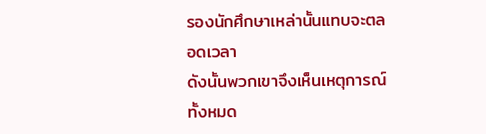รองนักศึกษาเหล่านั้นแทบจะตลอดเวลา
ดังนั้นพวกเขาจึงเห็นเหตุการณ์ทั้งหมด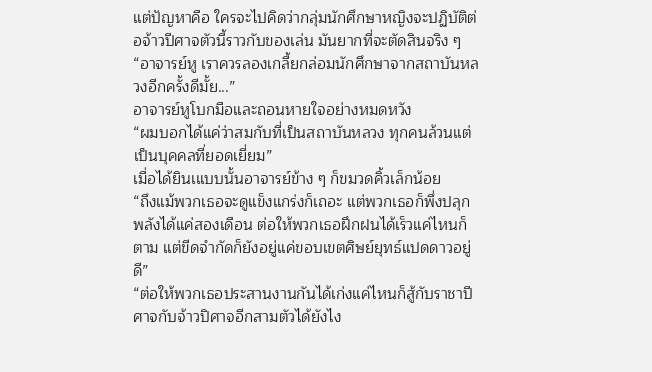แต่ปัญหาคือ ใครจะไปคิดว่ากลุ่มนักศึกษาหญิงจะปฏิบัติต่อจ้าวปีศาจตัวนี้ราวกับของเล่น มันยากที่จะตัดสินจริง ๆ
“อาจารย์หู เราควรลองเกลี้ยกล่อมนักศึกษาจากสถาบันหลวงอีกครั้งดีมั้ย...”
อาจารย์หูโบกมือและถอนหายใจอย่างหมดหวัง
“ผมบอกได้แค่ว่าสมกับที่เป็นสถาบันหลวง ทุกคนล้วนแต่เป็นบุคคลที่ยอดเยี่ยม”
เมื่อได้ยินเแบบนั้นอาจารย์ข้าง ๆ ก็ขมวดคิ้วเล็กน้อย
“ถึงแม้พวกเธอจะดูแข็งแกร่งก็เถอะ แต่พวกเธอก็พึ่งปลุกพลังได้แค่สองเดือน ต่อให้พวกเธอฝึกฝนได้เร็วแค่ไหนก็ตาม แต่ขีดจำกัดก็ยังอยู่แค่ขอบเขตศิษย์ยุทธ์แปดดาวอยู่ดี”
“ต่อให้พวกเธอประสานงานกันได้เก่งแค่ไหนก็สู้กับราชาปีศาจกับจ้าวปิศาจอีกสามตัวได้ยังไง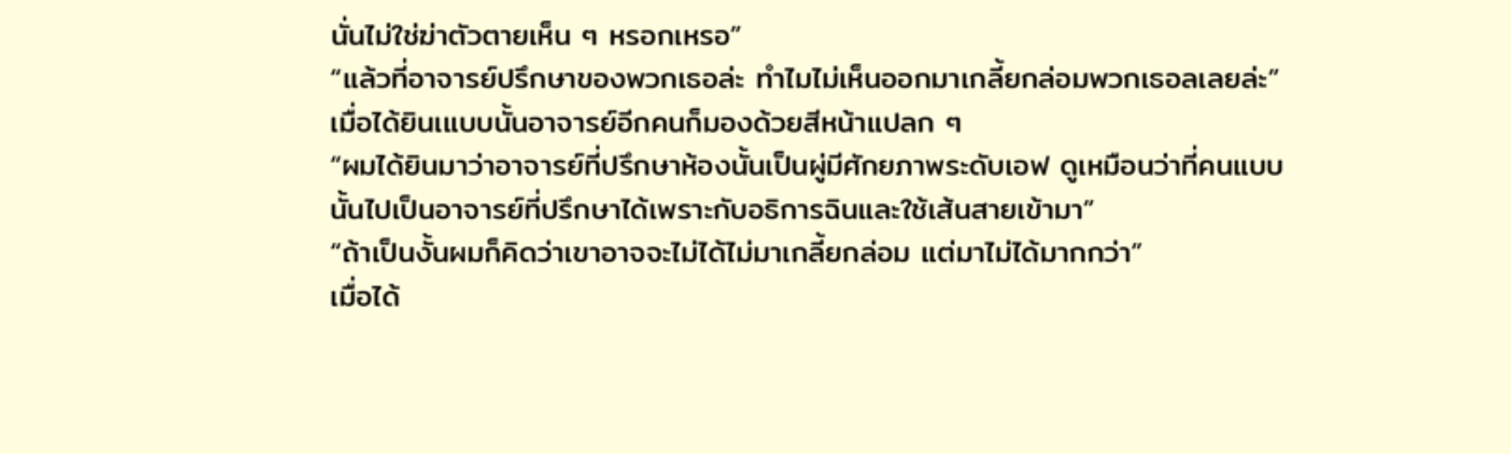นั่นไม่ใช่ฆ่าตัวตายเห็น ๆ หรอกเหรอ”
“แล้วที่อาจารย์ปรึกษาของพวกเธอล่ะ ทำไมไม่เห็นออกมาเกลี้ยกล่อมพวกเธอลเลยล่ะ”
เมื่อได้ยินเแบบนั้นอาจารย์อีกคนก็มองด้วยสีหน้าแปลก ๆ
“ผมได้ยินมาว่าอาจารย์ที่ปรึกษาห้องนั้นเป็นผู่มีศักยภาพระดับเอฟ ดูเหมือนว่าที่คนแบบนั้นไปเป็นอาจารย์ที่ปรึกษาได้เพราะกับอธิการฉินและใช้เส้นสายเข้ามา”
“ถ้าเป็นงั้นผมก็คิดว่าเขาอาจจะไม่ได้ไม่มาเกลี้ยกล่อม แต่มาไม่ได้มากกว่า”
เมื่อได้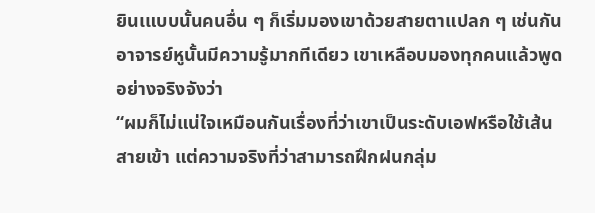ยินเแบบนั้นคนอื่น ๆ ก็เริ่มมองเขาด้วยสายตาแปลก ๆ เช่นกัน
อาจารย์หูนั้นมีความรู้มากทีเดียว เขาเหลือบมองทุกคนแล้วพูดอย่างจริงจังว่า
“ผมก็ไม่แน่ใจเหมือนกันเรื่องที่ว่าเขาเป็นระดับเอฟหรือใช้เส้นสายเข้า แต่ความจริงที่ว่าสามารถฝึกฝนกลุ่ม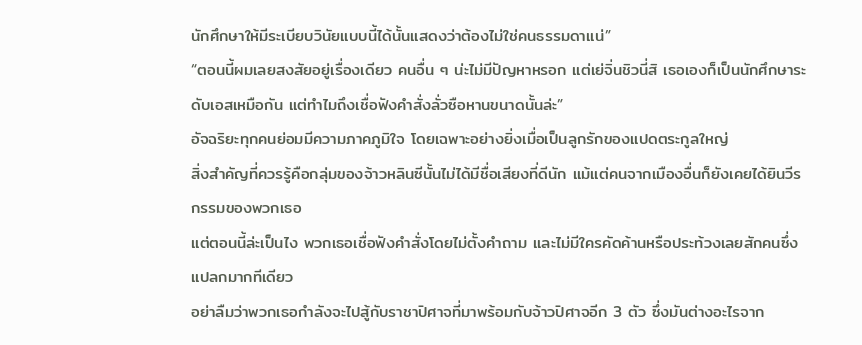นักศึกษาให้มีระเบียบวินัยแบบนี้ได้นั้นแสดงว่าต้องไม่ใช่คนธรรมดาแน่”
“ตอนนี้ผมเลยสงสัยอยู่เรื่องเดียว คนอื่น ๆ น่ะไม่มีปัญหาหรอก แต่เย่จิ่นชิวนี่สิ เธอเองก็เป็นนักศึกษาระดับเอสเหมือกัน แต่ทำไมถึงเชื่อฟังคำสั่งลั่วซือหานขนาดนั้นล่ะ”
อัจฉริยะทุกคนย่อมมีความภาคภูมิใจ โดยเฉพาะอย่างยิ่งเมื่อเป็นลูกรักของแปดตระกูลใหญ่
สิ่งสำคัญที่ควรรู้คือกลุ่มของจ้าวหลินซีนั้นไม่ได้มีชื่อเสียงที่ดีนัก แม้แต่คนจากเมืองอื่นก็ยังเคยได้ยินวีรกรรมของพวกเธอ
แต่ตอนนี้ล่ะเป็นไง พวกเธอเชื่อฟังคำสั่งโดยไม่ตั้งคำถาม และไม่มีใครคัดค้านหรือประท้วงเลยสักคนซึ่งแปลกมากทีเดียว
อย่าลืมว่าพวกเธอกำลังจะไปสู้กับราชาปิศาจที่มาพร้อมกับจ้าวปิศาจอีก 3 ตัว ซึ่งมันต่างอะไรจาก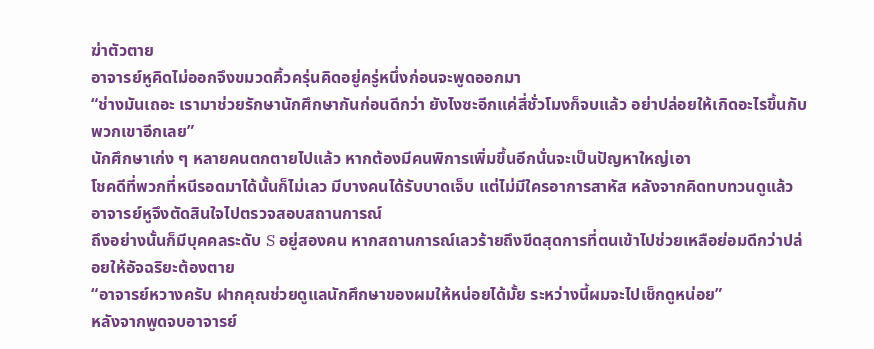ฆ่าตัวตาย
อาจารย์หูคิดไม่ออกจึงขมวดคิ้วครุ่นคิดอยู่ครู่หนึ่งก่อนจะพูดออกมา
“ช่างมันเถอะ เรามาช่วยรักษานักศึกษากันก่อนดีกว่า ยังไงซะอีกแค่สี่ชั่วโมงก็จบแล้ว อย่าปล่อยให้เกิดอะไรขึ้นกับพวกเขาอีกเลย”
นักศึกษาเก่ง ๆ หลายคนตกตายไปแล้ว หากต้องมีคนพิการเพิ่มขึ้นอีกนั่นจะเป็นปัญหาใหญ่เอา
โชคดีที่พวกที่หนีรอดมาได้นั้นก็ไม่เลว มีบางคนได้รับบาดเจ็บ แต่ไม่มีใครอาการสาหัส หลังจากคิดทบทวนดูแล้วอาจารย์หูจึงตัดสินใจไปตรวจสอบสถานการณ์
ถึงอย่างนั้นก็มีบุคคลระดับ S อยู่สองคน หากสถานการณ์เลวร้ายถึงขีดสุดการที่ตนเข้าไปช่วยเหลือย่อมดีกว่าปล่อยให้อัจฉริยะต้องตาย
“อาจารย์หวางครับ ฝากคุณช่วยดูแลนักศึกษาของผมให้หน่อยได้มั้ย ระหว่างนี้ผมจะไปเช็กดูหน่อย”
หลังจากพูดจบอาจารย์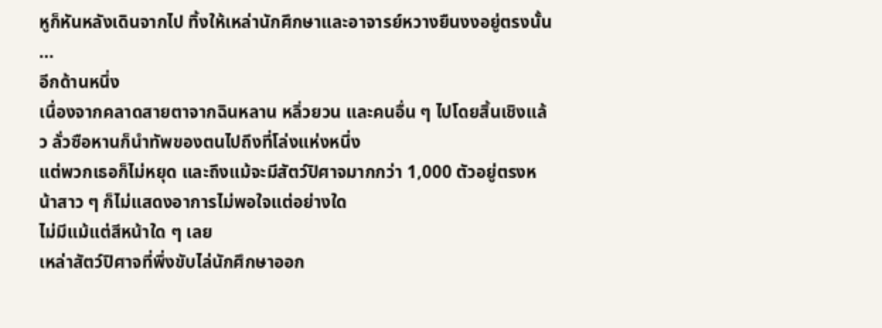หูก็หันหลังเดินจากไป ทิ้งให้เหล่านักศึกษาและอาจารย์หวางยืนงงอยู่ตรงนั้น
...
อีกด้านหนึ่ง
เนื่องจากคลาดสายตาจากฉินหลาน หลิ่วยวน และคนอื่น ๆ ไปโดยสิ้นเชิงแล้ว ลั่วซือหานก็นำทัพของตนไปถึงที่โล่งแห่งหนึ่ง
แต่พวกเธอก็ไม่หยุด และถึงแม้จะมีสัตว์ปิศาจมากกว่า 1,000 ตัวอยู่ตรงหน้าสาว ๆ ก็ไม่แสดงอาการไม่พอใจแต่อย่างใด
ไม่มีแม้แต่สีหน้าใด ๆ เลย
เหล่าสัตว์ปิศาจที่พึ่งขับไล่นักศึกษาออก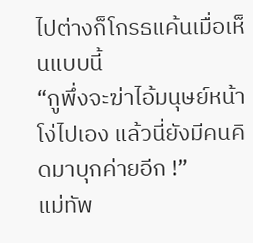ไปต่างก็โกรธแค้นเมื่อเห็นแบบนี้
“กูพึ่งจะฆ่าไอ้มนุษย์หน้าโง่ไปเอง แล้วนี่ยังมีคนคิดมาบุกค่ายอีก !”
แม่ทัพ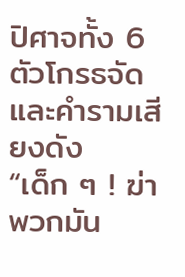ปิศาจทั้ง 6 ตัวโกรธจัดและคำรามเสียงดัง
“เด็ก ๆ ! ฆ่าพวกมัน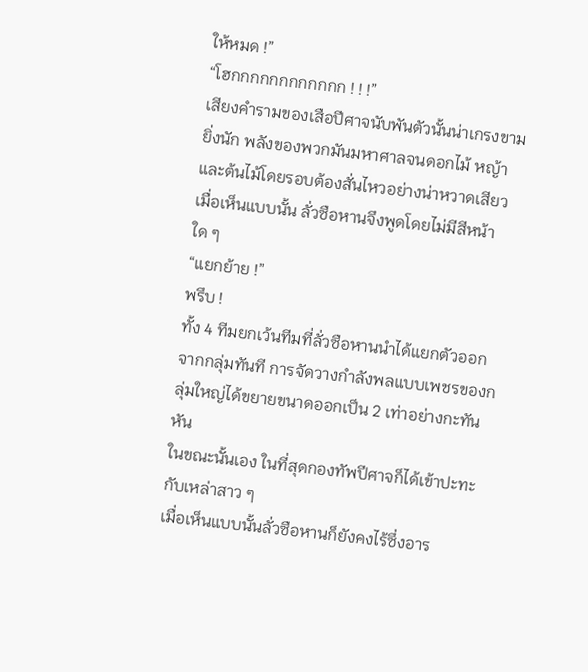ให้หมด !”
“โฮกกกกกกกกกกกก ! ! !”
เสียงคำรามของเสือปีศาจนับพันตัวนั้นน่าเกรงขามยิ่งนัก พลังของพวกมันมหาศาลจนดอกไม้ หญ้า และต้นไม้โดยรอบต้องสั่นไหวอย่างน่าหวาดเสียว
เมื่อเห็นแบบนั้น ลั่วซือหานจึงพูดโดยไม่มีสีหน้าใด ๆ
“แยกย้าย !”
พรึบ !
ทั้ง 4 ทีมยกเว้นทีมที่ลั่วซือหานนำได้แยกตัวออกจากกลุ่มทันที การจัดวางกำลังพลแบบเพชรของกลุ่มใหญ่ได้ขยายขนาดออกเป็น 2 เท่าอย่างกะทันหัน
ในขณะนั้นเอง ในที่สุดกองทัพปีศาจก็ได้เข้าปะทะกับเหล่าสาว ๆ
เมื่อเห็นแบบนั้นลั่วซือหานก็ยังคงไร้ซึ่งอาร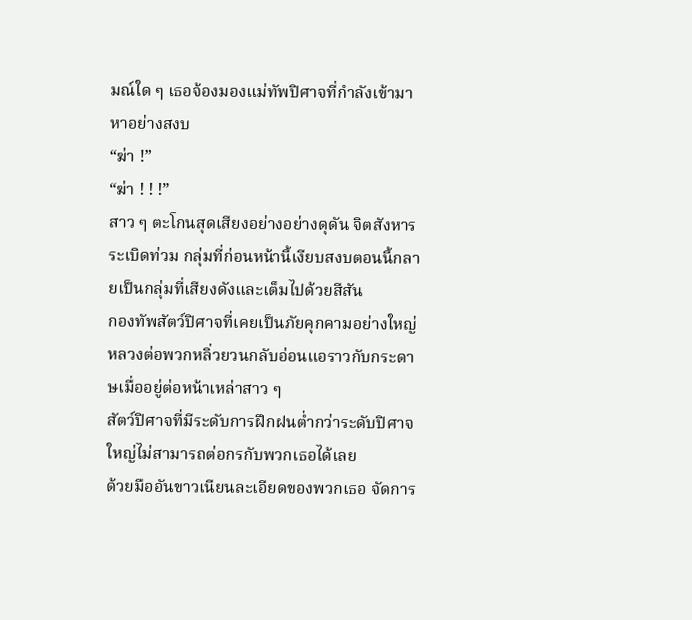มณ์ใด ๆ เธอจ้องมองแม่ทัพปิศาจที่กำลังเข้ามาหาอย่างสงบ
“ฆ่า !”
“ฆ่า ! ! !”
สาว ๆ ตะโกนสุดเสียงอย่างอย่างดุดัน จิตสังหารระเบิดท่วม กลุ่มที่ก่อนหน้านี้เงียบสงบตอนนี้กลายเป็นกลุ่มที่เสียงดังและเต็มไปด้วยสีสัน
กองทัพสัตว์ปิศาจที่เคยเป็นภัยคุกคามอย่างใหญ่หลวงต่อพวกหลิ่วยวนกลับอ่อนแอราวกับกระดาษเมื่ออยู่ต่อหน้าเหล่าสาว ๆ
สัตว์ปิศาจที่มีระดับการฝึกฝนต่ำกว่าระดับปิศาจใหญ่ไม่สามารถต่อกรกับพวกเธอได้เลย
ด้วยมืออันขาวเนียนละเอียดของพวกเธอ จัดการ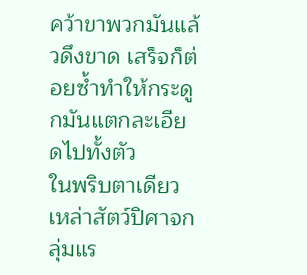คว้าขาพวกมันแล้วดึงขาด เสร็จก็ต่อยซ้ำทำให้กระดูกมันแตกละเอียดไปทั้งตัว
ในพริบตาเดียว เหล่าสัตว์ปิศาจกลุ่มแร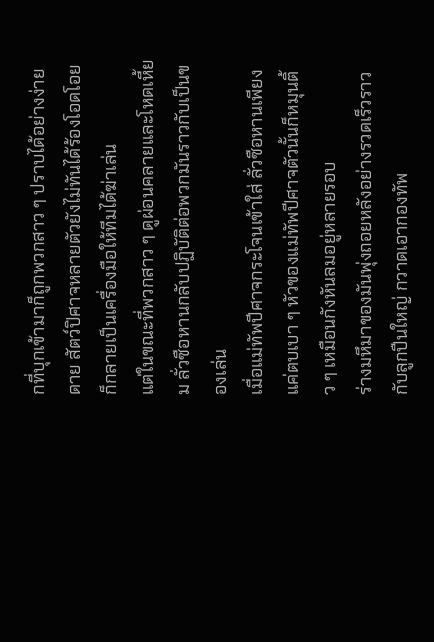กที่บุกเข้ามาก็ถูกพวกสาว ๆ ปราบได้อย่างง่ายดาย สัตว์ปิศาจหลายตัวยังไม่ทันได้ร้องโอดโอยก็กลายเป็นเครื่องมือให้ทีมได้ฆ่าเล่น
แต่ในขณะที่พวกสาว ๆ ดูผ่อนคลายและโหดเหี้ยม ลั่วซือหานกลับปฏิบัติต่อพวกมันราวกับเป็นของเล่น
เมื่อแม่ทัพปีศาจกระโจนเข้าใส่ ลั่วซือหานเพียงแค่ตบเบา ๆ หัวของแม่ทัพปีศาจตัวนั้นก็หมุนติ้ว ๆ เหมือนกังหันลมอยู่หลายรอบ
ร่างมหึมาของมันพุ่งถอยหลังอย่างรวดเร็วราวกับลูกปืนใหญ่ กวาดเอากองทัพ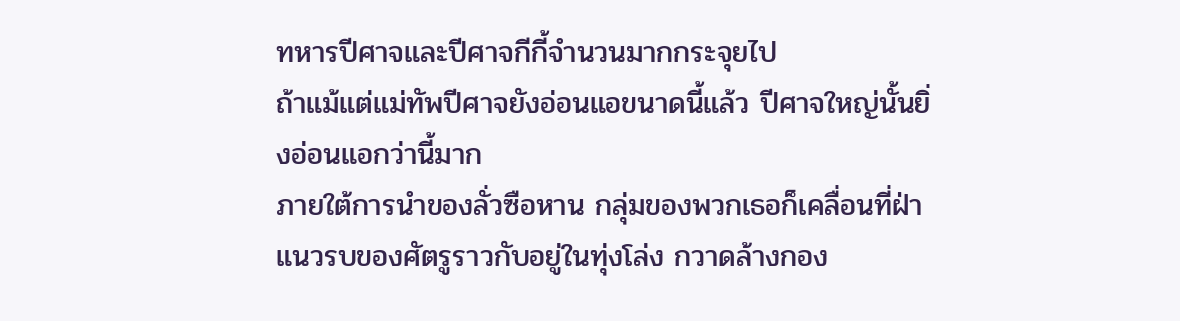ทหารปีศาจและปีศาจกีกี้จำนวนมากกระจุยไป
ถ้าแม้แต่แม่ทัพปีศาจยังอ่อนแอขนาดนี้แล้ว ปีศาจใหญ่นั้นยิ่งอ่อนแอกว่านี้มาก
ภายใต้การนำของลั่วซือหาน กลุ่มของพวกเธอก็เคลื่อนที่ฝ่าแนวรบของศัตรูราวกับอยู่ในทุ่งโล่ง กวาดล้างกอง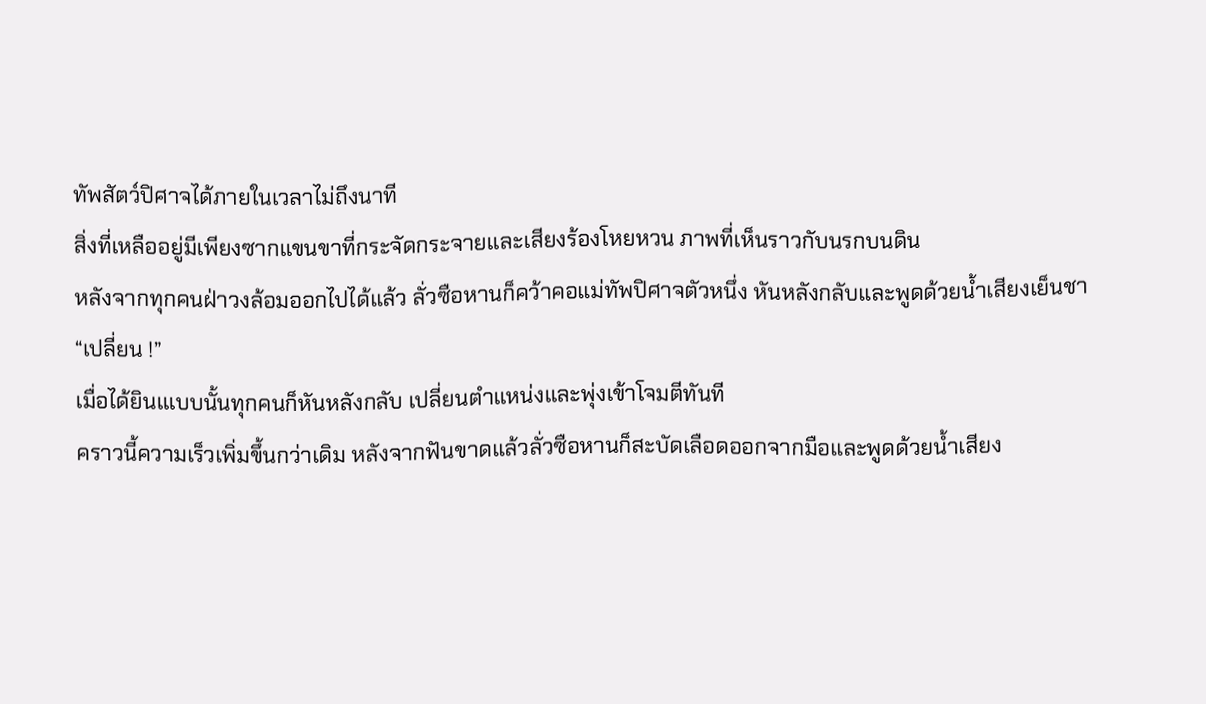ทัพสัตว์ปิศาจได้ภายในเวลาไม่ถึงนาที
สิ่งที่เหลืออยู่มีเพียงซากแขนขาที่กระจัดกระจายและเสียงร้องโหยหวน ภาพที่เห็นราวกับนรกบนดิน
หลังจากทุกคนฝ่าวงล้อมออกไปได้แล้ว ลั่วซือหานก็คว้าคอแม่ทัพปิศาจตัวหนึ่ง หันหลังกลับและพูดด้วยน้ำเสียงเย็นชา
“เปลี่ยน !”
เมื่อได้ยินเแบบนั้นทุกคนก็หันหลังกลับ เปลี่ยนตำแหน่งและพุ่งเข้าโจมตีทันที
คราวนี้ความเร็วเพิ่มขึ้นกว่าเดิม หลังจากฟันขาดแล้วลั่วซือหานก็สะบัดเลือดออกจากมือและพูดด้วยน้ำเสียง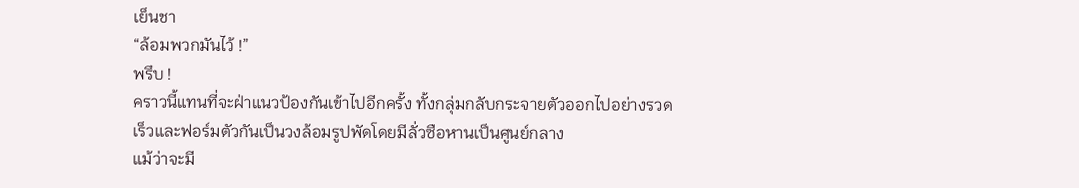เย็นชา
“ล้อมพวกมันไว้ !”
พรึบ !
คราวนี้แทนที่จะฝ่าแนวป้องกันเข้าไปอีกครั้ง ทั้งกลุ่มกลับกระจายตัวออกไปอย่างรวดเร็วและฟอร์มตัวกันเป็นวงล้อมรูปพัดโดยมีลั่วซือหานเป็นศูนย์กลาง
แม้ว่าจะมี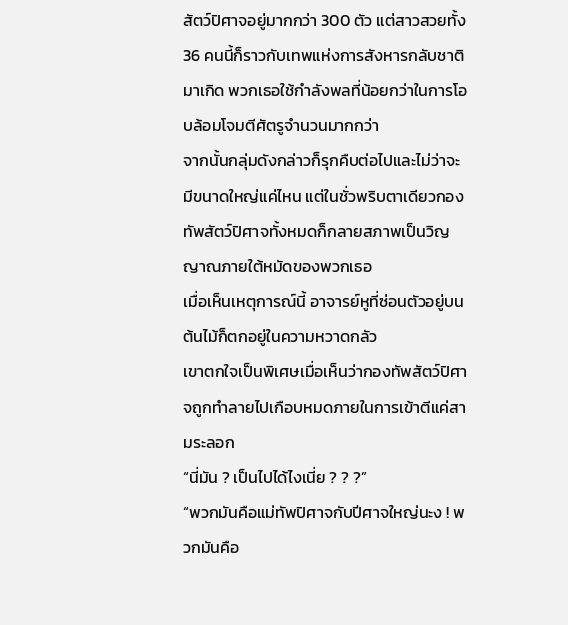สัตว์ปิศาจอยู่มากกว่า 300 ตัว แต่สาวสวยทั้ง 36 คนนี้ก็ราวกับเทพแห่งการสังหารกลับชาติมาเกิด พวกเธอใช้กำลังพลที่น้อยกว่าในการโอบล้อมโจมตีศัตรูจำนวนมากกว่า
จากนั้นกลุ่มดังกล่าวก็รุกคืบต่อไปและไม่ว่าจะมีขนาดใหญ่แค่ไหน แต่ในชั่วพริบตาเดียวกองทัพสัตว์ปิศาจทั้งหมดก็กลายสภาพเป็นวิญญาณภายใต้หมัดของพวกเธอ
เมื่อเห็นเหตุการณ์นี้ อาจารย์หูที่ซ่อนตัวอยู่บนต้นไม้ก็ตกอยู่ในความหวาดกลัว
เขาตกใจเป็นพิเศษเมื่อเห็นว่ากองทัพสัตว์ปิศาจถูกทำลายไปเกือบหมดภายในการเข้าตีแค่สามระลอก
“นี่มัน ? เป็นไปได้ไงเนี่ย ? ? ?”
“พวกมันคือแม่ทัพปิศาจกับปีศาจใหญ่นะง ! พวกมันคือ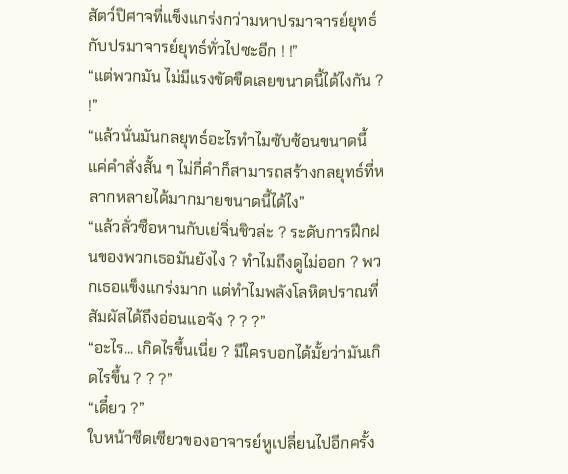สัตว์ปิศาจที่แข็งแกร่งกว่ามหาปรมาจารย์ยุทธ์กับปรมาจารย์ยุทธ์ทั่วไปซะอีก ! !”
“แต่พวกมัน ไม่มีแรงขัดขืดเลยขนาดนี้ได้ไงกัน ? !”
“แล้วนั่นมันกลยุทธ์อะไรทำไมซับซ้อนขนาดนี้ แค่คำสั่งสั้น ๆ ไม่กี่คำก็สามารถสร้างกลยุทธ์ที่หลากหลายได้มากมายขนาดนี้ได้ไง”
“แล้วลั่วซือหานกับเย่จิ่นชิวล่ะ ? ระดับการฝึกฝนของพวกเธอมันยังไง ? ทำไมถึงดูไม่ออก ? พวกเธอแข็งแกร่งมาก แต่ทำไมพลังโลหิตปราณที่สัมผัสได้ถึงอ่อนแอจัง ? ? ?”
“อะไร... เกิดไรขึ้นเนี่ย ? มีใครบอกได้มั้ยว่ามันเกิดไรขึ้น ? ? ?”
“เดี๋ยว ?”
ใบหน้าซีดเซียวของอาจารย์หูเปลี่ยนไปอีกครั้ง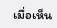เมื่อเห็น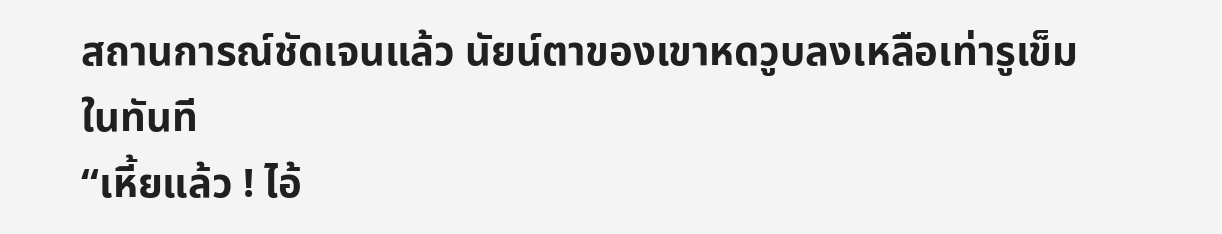สถานการณ์ชัดเจนแล้ว นัยน์ตาของเขาหดวูบลงเหลือเท่ารูเข็มในทันที
“เหี้ยแล้ว ! ไอ้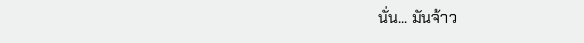นั่น... มันจ้าว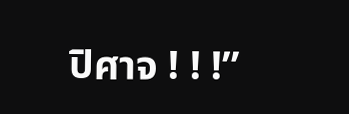ปิศาจ ! ! !”